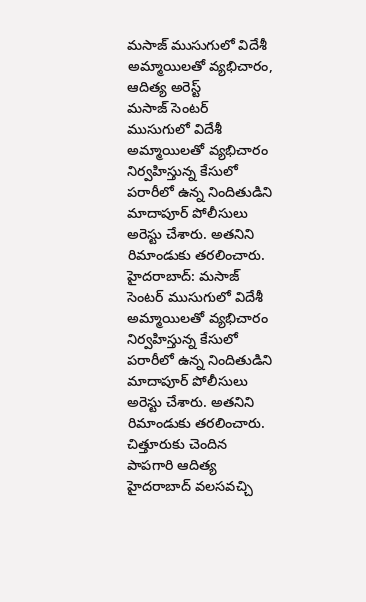మసాజ్ ముసుగులో విదేశీ అమ్మాయిలతో వ్యభిచారం, ఆదిత్య అరెస్ట్
మసాజ్ సెంటర్ ముసుగులో విదేశీ అమ్మాయిలతో వ్యభిచారం నిర్వహిస్తున్న కేసులో పరారీలో ఉన్న నిందితుడిని మాదాపూర్ పోలీసులు అరెస్టు చేశారు. అతనిని రిమాండుకు తరలించారు.
హైదరాబాద్: మసాజ్ సెంటర్ ముసుగులో విదేశీ అమ్మాయిలతో వ్యభిచారం నిర్వహిస్తున్న కేసులో పరారీలో ఉన్న నిందితుడిని మాదాపూర్ పోలీసులు అరెస్టు చేశారు. అతనిని రిమాండుకు తరలించారు.
చిత్తూరుకు చెందిన పాపగారి ఆదిత్య హైదరాబాద్ వలసవచ్చి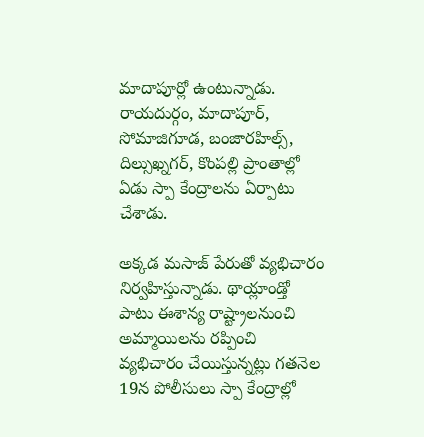మాదాపూర్లో ఉంటున్నాడు. రాయదుర్గం, మాదాపూర్, సోమాజిగూడ, బంజారహిల్స్, దిల్సుఖ్నగర్, కొంపల్లి ప్రాంతాల్లో ఏడు స్పా కేంద్రాలను ఏర్పాటు చేశాడు.

అక్కడ మసాజ్ పేరుతో వ్యభిచారం నిర్వహిస్తున్నాడు. థాయ్లాండ్తో పాటు ఈశాన్య రాష్ట్రాలనుంచి అమ్మాయిలను రప్పించి వ్యభిచారం చేయిస్తున్నట్లు గతనెల 19న పోలీసులు స్పా కేంద్రాల్లో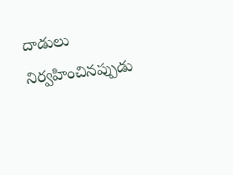దాడులు నిర్వహించినప్పుడు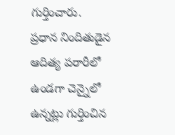గుర్తించారు.
ప్రధాన నిందితుడైన ఆదిత్య పరారీలో ఉండగా చెన్నైలో ఉన్నట్లు గుర్తించిన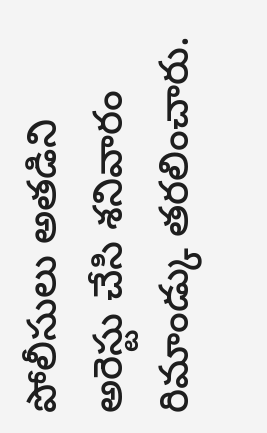పోలీసులు అతడిని అరెస్టు చేసి శనివారం రిమాండ్కు తరలించారు.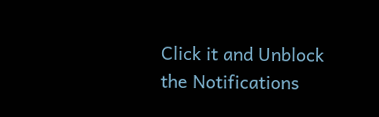Click it and Unblock the Notifications